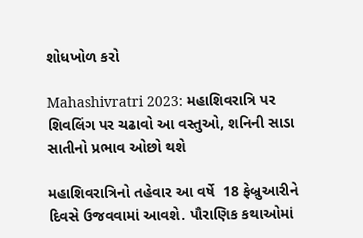શોધખોળ કરો

Mahashivratri 2023: મહાશિવરાત્રિ પર શિવલિંગ પર ચઢાવો આ વસ્તુઓ, શનિની સાડા સાતીનો પ્રભાવ ઓછો થશે

મહાશિવરાત્રિનો તહેવાર આ વર્ષે  18 ફેબ્રુઆરીને દિવસે ઉજવવામાં આવશે. પૌરાણિક કથાઓમાં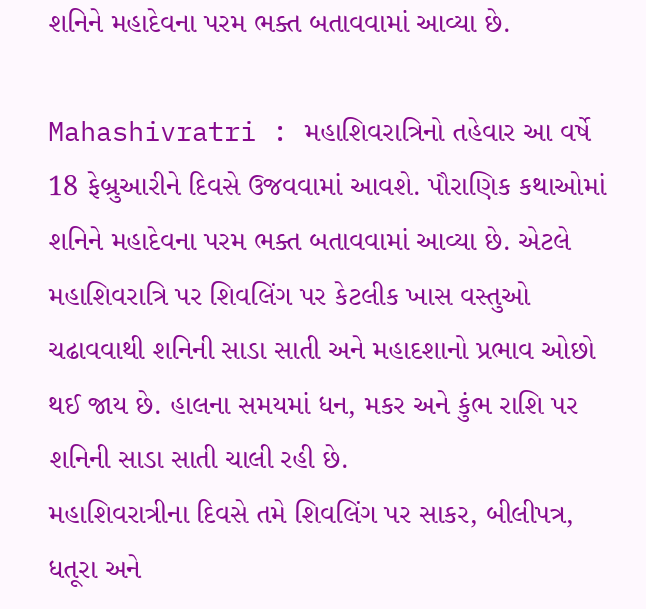શનિને મહાદેવના પરમ ભક્ત બતાવવામાં આવ્યા છે.

Mahashivratri : મહાશિવરાત્રિનો તહેવાર આ વર્ષે  18 ફેબ્રુઆરીને દિવસે ઉજવવામાં આવશે. પૌરાણિક કથાઓમાં શનિને મહાદેવના પરમ ભક્ત બતાવવામાં આવ્યા છે. એટલે મહાશિવરાત્રિ પર શિવલિંગ પર કેટલીક ખાસ વસ્તુઓ ચઢાવવાથી શનિની સાડા સાતી અને મહાદશાનો પ્રભાવ ઓછો થઈ જાય છે. હાલના સમયમાં ધન, મકર અને કુંભ રાશિ પર શનિની સાડા સાતી ચાલી રહી છે.
મહાશિવરાત્રીના દિવસે તમે શિવલિંગ પર સાકર, બીલીપત્ર, ધતૂરા અને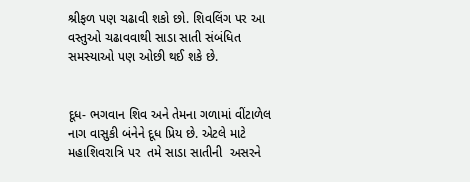શ્રીફળ પણ ચઢાવી શકો છો. શિવલિંગ પર આ વસ્તુઓ ચઢાવવાથી સાડા સાતી સંબંધિત સમસ્યાઓ પણ ઓછી થઈ શકે છે.


દૂધ- ભગવાન શિવ અને તેમના ગળામાં વીંટાળેલ નાગ વાસુકી બંનેને દૂધ પ્રિય છે. એટલે માટે મહાશિવરાત્રિ પર  તમે સાડા સાતીની  અસરને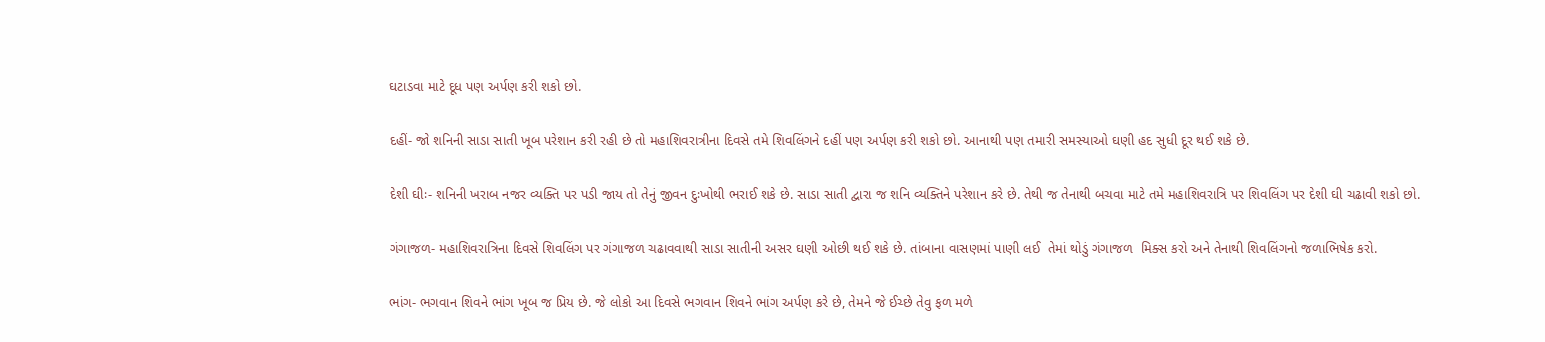ઘટાડવા માટે દૂધ પણ અર્પણ કરી શકો છો.

દહીં- જો શનિની સાડા સાતી ખૂબ પરેશાન કરી રહી છે તો મહાશિવરાત્રીના દિવસે તમે શિવલિંગને દહીં પણ અર્પણ કરી શકો છો. આનાથી પણ તમારી સમસ્યાઓ ઘણી હદ સુધી દૂર થઈ શકે છે.

દેશી ઘીઃ- શનિની ખરાબ નજર વ્યક્તિ પર પડી જાય તો તેનું જીવન દુઃખોથી ભરાઈ શકે છે. સાડા સાતી દ્વારા જ શનિ વ્યક્તિને પરેશાન કરે છે. તેથી જ તેનાથી બચવા માટે તમે મહાશિવરાત્રિ પર શિવલિંગ પર દેશી ઘી ચઢાવી શકો છો.

ગંગાજળ- મહાશિવરાત્રિના દિવસે શિવલિંગ પર ગંગાજળ ચઢાવવાથી સાડા સાતીની અસર ઘણી ઓછી થઈ શકે છે. તાંબાના વાસણમાં પાણી લઈ  તેમાં થોડું ગંગાજળ  મિક્સ કરો અને તેનાથી શિવલિંગનો જળાભિષેક કરો.

ભાંગ- ભગવાન શિવને ભાંગ ખૂબ જ પ્રિય છે. જે લોકો આ દિવસે ભગવાન શિવને ભાંગ અર્પણ કરે છે, તેમને જે ઈચ્છે તેવુ ફળ મળે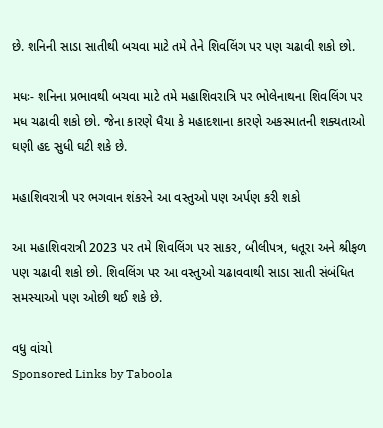છે. શનિની સાડા સાતીથી બચવા માટે તમે તેને શિવલિંગ પર પણ ચઢાવી શકો છો.

મધઃ- શનિના પ્રભાવથી બચવા માટે તમે મહાશિવરાત્રિ પર ભોલેનાથના શિવલિંગ પર મધ ચઢાવી શકો છો. જેના કારણે ધૈયા કે મહાદશાના કારણે અકસ્માતની શક્યતાઓ ઘણી હદ સુધી ઘટી શકે છે.

મહાશિવરાત્રી પર ભગવાન શંકરને આ વસ્તુઓ પણ અર્પણ કરી શકો

આ મહાશિવરાત્રી 2023 પર તમે શિવલિંગ પર સાકર, બીલીપત્ર, ધતૂરા અને શ્રીફળ પણ ચઢાવી શકો છો. શિવલિંગ પર આ વસ્તુઓ ચઢાવવાથી સાડા સાતી સંબંધિત સમસ્યાઓ પણ ઓછી થઈ શકે છે.

વધુ વાંચો
Sponsored Links by Taboola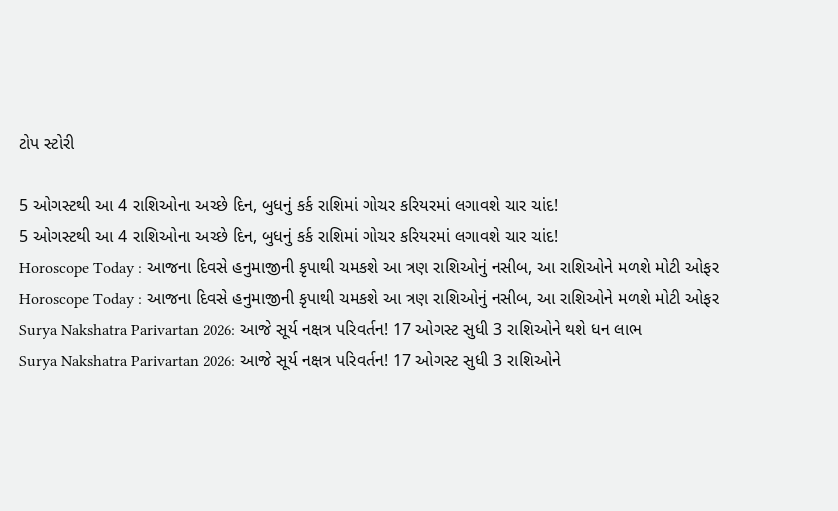ટોપ સ્ટોરી

5 ઓગસ્ટથી આ 4 રાશિઓના અચ્છે દિન, બુધનું કર્ક રાશિમાં ગોચર કરિયરમાં લગાવશે ચાર ચાંદ!
5 ઓગસ્ટથી આ 4 રાશિઓના અચ્છે દિન, બુધનું કર્ક રાશિમાં ગોચર કરિયરમાં લગાવશે ચાર ચાંદ!
Horoscope Today : આજના દિવસે હનુમાજીની કૃપાથી ચમકશે આ ત્રણ રાશિઓનું નસીબ, આ રાશિઓને મળશે મોટી ઓફર
Horoscope Today : આજના દિવસે હનુમાજીની કૃપાથી ચમકશે આ ત્રણ રાશિઓનું નસીબ, આ રાશિઓને મળશે મોટી ઓફર
Surya Nakshatra Parivartan 2026: આજે સૂર્ય નક્ષત્ર પરિવર્તન! 17 ઓગસ્ટ સુધી 3 રાશિઓને થશે ધન લાભ
Surya Nakshatra Parivartan 2026: આજે સૂર્ય નક્ષત્ર પરિવર્તન! 17 ઓગસ્ટ સુધી 3 રાશિઓને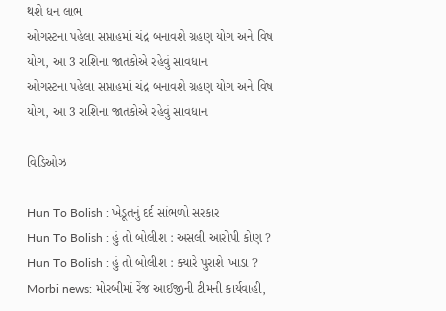થશે ધન લાભ
ઓગસ્ટના પહેલા સપ્તાહમાં ચંદ્ર બનાવશે ગ્રહણ યોગ અને વિષ યોગ, આ 3 રાશિના જાતકોએ રહેવું સાવધાન
ઓગસ્ટના પહેલા સપ્તાહમાં ચંદ્ર બનાવશે ગ્રહણ યોગ અને વિષ યોગ, આ 3 રાશિના જાતકોએ રહેવું સાવધાન

વિડિઓઝ

Hun To Bolish : ખેડૂતનું દર્દ સાંભળો સરકાર
Hun To Bolish : હું તો બોલીશ : અસલી આરોપી કોણ ?
Hun To Bolish : હું તો બોલીશ : ક્યારે પુરાશે ખાડા ?
Morbi news: મોરબીમાં રેંજ આઈજીની ટીમની કાર્યવાહી,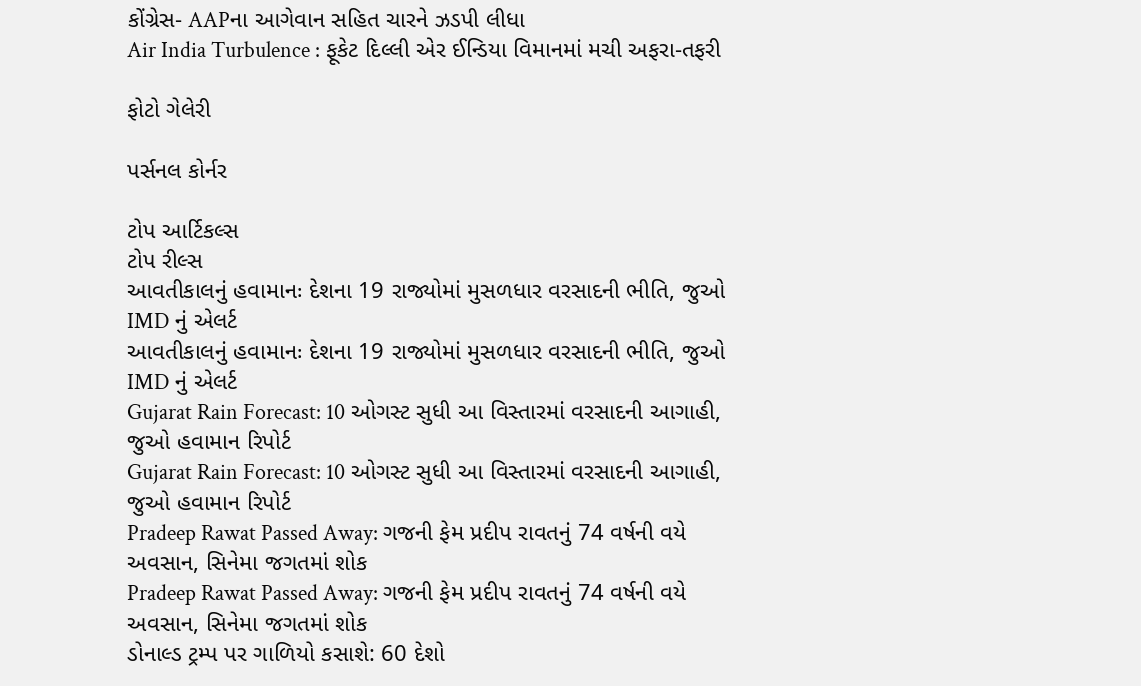કોંગ્રેસ- AAPના આગેવાન સહિત ચારને ઝડપી લીધા
Air India Turbulence : ફૂકેટ દિલ્લી એર ઈન્ડિયા વિમાનમાં મચી અફરા-તફરી

ફોટો ગેલેરી

પર્સનલ કોર્નર

ટોપ આર્ટિકલ્સ
ટોપ રીલ્સ
આવતીકાલનું હવામાનઃ દેશના 19 રાજ્યોમાં મુસળધાર વરસાદની ભીતિ, જુઓ IMD નું એલર્ટ
આવતીકાલનું હવામાનઃ દેશના 19 રાજ્યોમાં મુસળધાર વરસાદની ભીતિ, જુઓ IMD નું એલર્ટ
Gujarat Rain Forecast: 10 ઓગસ્ટ સુધી આ વિસ્તારમાં વરસાદની આગાહી, જુઓ હવામાન રિપોર્ટ
Gujarat Rain Forecast: 10 ઓગસ્ટ સુધી આ વિસ્તારમાં વરસાદની આગાહી, જુઓ હવામાન રિપોર્ટ
Pradeep Rawat Passed Away: ગજની ફેમ પ્રદીપ રાવતનું 74 વર્ષની વયે અવસાન, સિનેમા જગતમાં શોક
Pradeep Rawat Passed Away: ગજની ફેમ પ્રદીપ રાવતનું 74 વર્ષની વયે અવસાન, સિનેમા જગતમાં શોક
ડોનાલ્ડ ટ્રમ્પ પર ગાળિયો કસાશે: 60 દેશો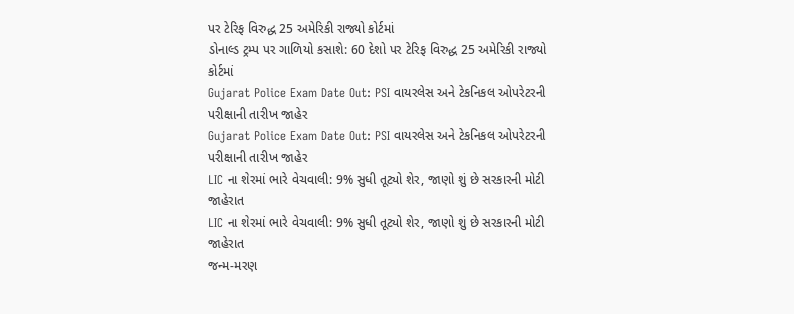પર ટેરિફ વિરુદ્ધ 25 અમેરિકી રાજ્યો કોર્ટમાં
ડોનાલ્ડ ટ્રમ્પ પર ગાળિયો કસાશે: 60 દેશો પર ટેરિફ વિરુદ્ધ 25 અમેરિકી રાજ્યો કોર્ટમાં
Gujarat Police Exam Date Out: PSI વાયરલેસ અને ટેકનિકલ ઓપરેટરની પરીક્ષાની તારીખ જાહેર
Gujarat Police Exam Date Out: PSI વાયરલેસ અને ટેકનિકલ ઓપરેટરની પરીક્ષાની તારીખ જાહેર
LIC ના શેરમાં ભારે વેચવાલી: 9% સુધી તૂટ્યો શેર, જાણો શું છે સરકારની મોટી જાહેરાત
LIC ના શેરમાં ભારે વેચવાલી: 9% સુધી તૂટ્યો શેર, જાણો શું છે સરકારની મોટી જાહેરાત
જન્મ-મરણ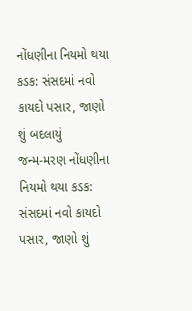નોંધણીના નિયમો થયા કડક: સંસદમાં નવો કાયદો પસાર, જાણો શું બદલાયું
જન્મ-મરણ નોંધણીના નિયમો થયા કડક: સંસદમાં નવો કાયદો પસાર, જાણો શું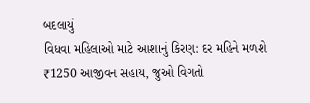બદલાયું
વિધવા મહિલાઓ માટે આશાનું કિરણ: દર મહિને મળશે ₹1250 આજીવન સહાય, જુઓ વિગતો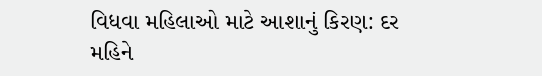વિધવા મહિલાઓ માટે આશાનું કિરણ: દર મહિને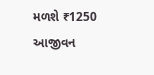મળશે ₹1250 આજીવન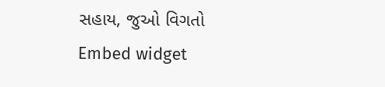સહાય, જુઓ વિગતો
Embed widget